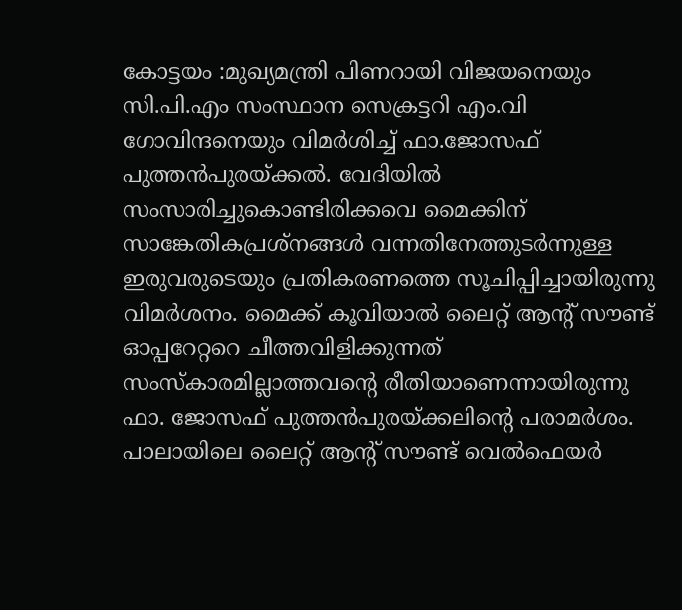കോട്ടയം :മുഖ്യമന്ത്രി പിണറായി വിജയനെയും സി.പി.എം സംസ്ഥാന സെക്രട്ടറി എം.വി ഗോവിന്ദനെയും വിമർശിച്ച് ഫാ.ജോസഫ് പുത്തൻപുരയ്ക്കൽ. വേദിയിൽ സംസാരിച്ചുകൊണ്ടിരിക്കവെ മൈക്കിന് സാങ്കേതികപ്രശ്നങ്ങൾ വന്നതിനേത്തുടർന്നുള്ള ഇരുവരുടെയും പ്രതികരണത്തെ സൂചിപ്പിച്ചായിരുന്നു വിമർശനം. മൈക്ക് കൂവിയാൽ ലൈറ്റ് ആന്റ് സൗണ്ട് ഓപ്പറേറ്ററെ ചീത്തവിളിക്കുന്നത് സംസ്കാരമില്ലാത്തവന്റെ രീതിയാണെന്നായിരുന്നു ഫാ. ജോസഫ് പുത്തൻപുരയ്ക്കലിന്റെ പരാമർശം. പാലായിലെ ലൈറ്റ് ആന്റ് സൗണ്ട് വെൽഫെയർ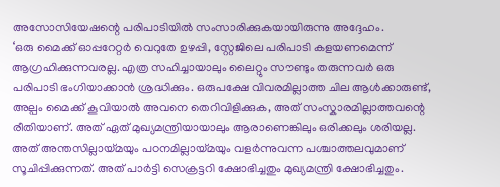അസോസിയേഷന്റെ പരിപാടിയിൽ സംസാരിക്കുകയായിരുന്നു അദ്ദേഹം.
‘ഒരു മൈക്ക് ഓപ്പറേറ്റർ വെറുതേ ഉഴപ്പി, സ്റ്റേജിലെ പരിപാടി കളയണമെന്ന് ആഗ്രഹിക്കുന്നവരല്ല. എത്ര സഹിച്ചായാലും ലൈറ്റും സൗണ്ടും തരുന്നവർ ഒരു പരിപാടി ഭംഗിയാക്കാൻ ശ്രദ്ധിക്കും. ഒരുപക്ഷേ വിവരമില്ലാത്ത ചില ആൾക്കാരുണ്ട്, അല്പം മൈക്ക് കൂവിയാൽ അവനെ തെറിവിളിക്കുക, അത് സംസ്കാരമില്ലാത്തവന്റെ രീതിയാണ്. അത് ഏത് മുഖ്യമന്ത്രിയായാലും ആരാണെങ്കിലും ഒരിക്കലും ശരിയല്ല. അത് അന്തസില്ലായ്മയും പഠനമില്ലായ്മയും വളർന്നുവന്ന പശ്ചാത്തലവുമാണ് സൂചിപ്പിക്കുന്നത്. അത് പാർട്ടി സെക്രട്ടറി ക്ഷോഭിച്ചതും മുഖ്യമന്ത്രി ക്ഷോഭിച്ചതും.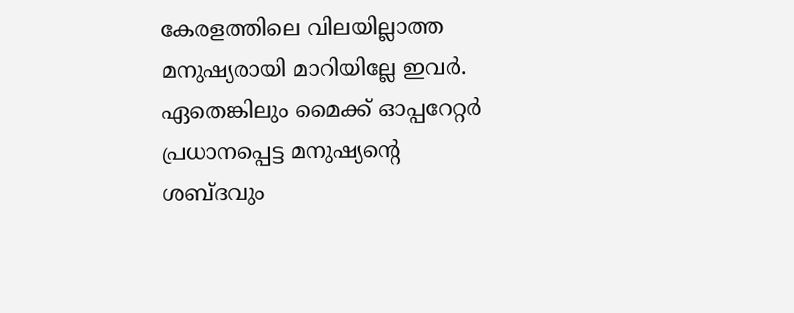കേരളത്തിലെ വിലയില്ലാത്ത മനുഷ്യരായി മാറിയില്ലേ ഇവർ. ഏതെങ്കിലും മൈക്ക് ഓപ്പറേറ്റർ പ്രധാനപ്പെട്ട മനുഷ്യന്റെ ശബ്ദവും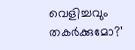വെളിച്ചവും തകർക്കുമോ?’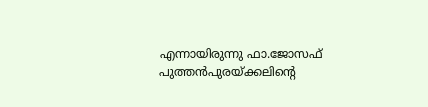എന്നായിരുന്നു ഫാ.ജോസഫ് പുത്തൻപുരയ്ക്കലിന്റെ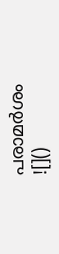പരാമർശം
![]()